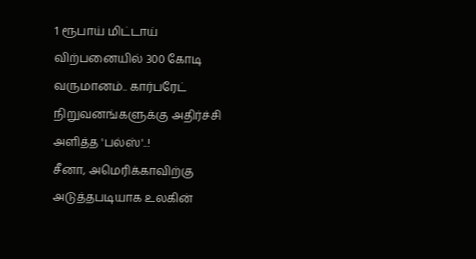1 ரூபாய் மிட்டாய் விற்பனையில் 300 கோடி வருமானம்.. கார்பரேட் நிறுவனங்களுக்கு அதிர்ச்சி அளித்த 'பல்ஸ்'..!
சீனா, அமெரிக்காவிற்கு அடுத்தபடியாக உலகின்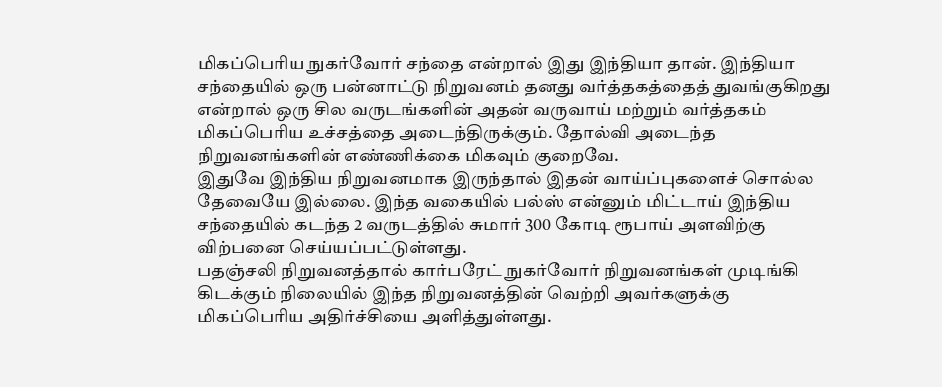மிகப்பெரிய நுகர்வோர் சந்தை என்றால் இது இந்தியா தான். இந்தியா சந்தையில் ஒரு பன்னாட்டு நிறுவனம் தனது வர்த்தகத்தைத் துவங்குகிறது என்றால் ஒரு சில வருடங்களின் அதன் வருவாய் மற்றும் வர்த்தகம் மிகப்பெரிய உச்சத்தை அடைந்திருக்கும். தோல்வி அடைந்த நிறுவனங்களின் எண்ணிக்கை மிகவும் குறைவே.
இதுவே இந்திய நிறுவனமாக இருந்தால் இதன் வாய்ப்புகளைச் சொல்ல தேவையே இல்லை. இந்த வகையில் பல்ஸ் என்னும் மிட்டாய் இந்திய சந்தையில் கடந்த 2 வருடத்தில் சுமார் 300 கோடி ரூபாய் அளவிற்கு விற்பனை செய்யப்பட்டுள்ளது.
பதஞ்சலி நிறுவனத்தால் கார்பரேட் நுகர்வோர் நிறுவனங்கள் முடிங்கி கிடக்கும் நிலையில் இந்த நிறுவனத்தின் வெற்றி அவர்களுக்கு மிகப்பெரிய அதிர்ச்சியை அளித்துள்ளது.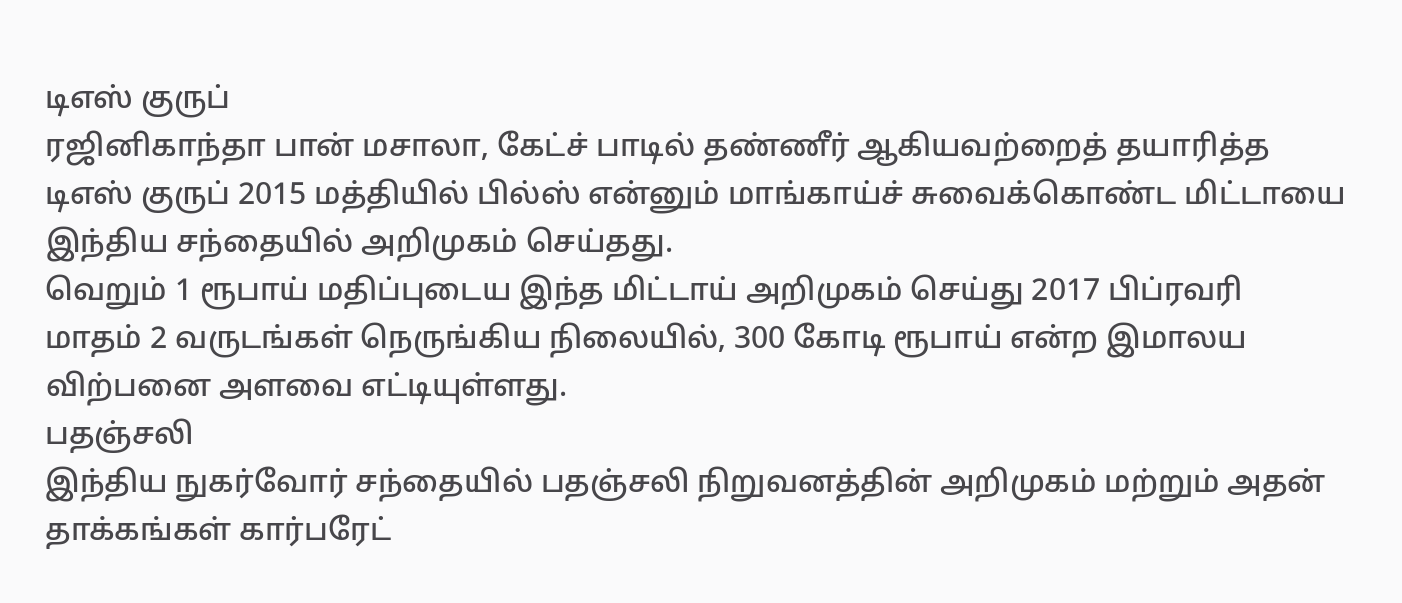டிஎஸ் குருப்
ரஜினிகாந்தா பான் மசாலா, கேட்ச் பாடில் தண்ணீர் ஆகியவற்றைத் தயாரித்த டிஎஸ் குருப் 2015 மத்தியில் பில்ஸ் என்னும் மாங்காய்ச் சுவைக்கொண்ட மிட்டாயை இந்திய சந்தையில் அறிமுகம் செய்தது.
வெறும் 1 ரூபாய் மதிப்புடைய இந்த மிட்டாய் அறிமுகம் செய்து 2017 பிப்ரவரி மாதம் 2 வருடங்கள் நெருங்கிய நிலையில், 300 கோடி ரூபாய் என்ற இமாலய விற்பனை அளவை எட்டியுள்ளது.
பதஞ்சலி
இந்திய நுகர்வோர் சந்தையில் பதஞ்சலி நிறுவனத்தின் அறிமுகம் மற்றும் அதன் தாக்கங்கள் கார்பரேட்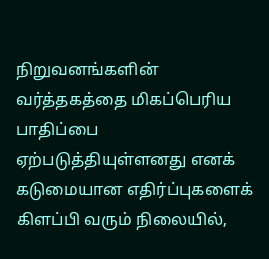நிறுவனங்களின் வர்த்தகத்தை மிகப்பெரிய பாதிப்பை ஏற்படுத்தியுள்ளனது எனக் கடுமையான எதிர்ப்புகளைக் கிளப்பி வரும் நிலையில்,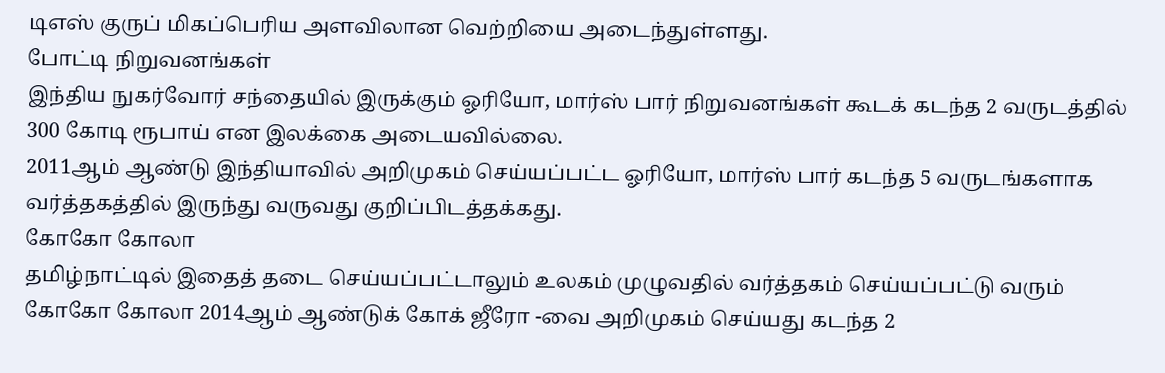டிஎஸ் குருப் மிகப்பெரிய அளவிலான வெற்றியை அடைந்துள்ளது.
போட்டி நிறுவனங்கள்
இந்திய நுகர்வோர் சந்தையில் இருக்கும் ஓரியோ, மார்ஸ் பார் நிறுவனங்கள் கூடக் கடந்த 2 வருடத்தில் 300 கோடி ரூபாய் என இலக்கை அடையவில்லை.
2011ஆம் ஆண்டு இந்தியாவில் அறிமுகம் செய்யப்பட்ட ஓரியோ, மார்ஸ் பார் கடந்த 5 வருடங்களாக வர்த்தகத்தில் இருந்து வருவது குறிப்பிடத்தக்கது.
கோகோ கோலா
தமிழ்நாட்டில் இதைத் தடை செய்யப்பட்டாலும் உலகம் முழுவதில் வர்த்தகம் செய்யப்பட்டு வரும் கோகோ கோலா 2014ஆம் ஆண்டுக் கோக் ஜீரோ -வை அறிமுகம் செய்யது கடந்த 2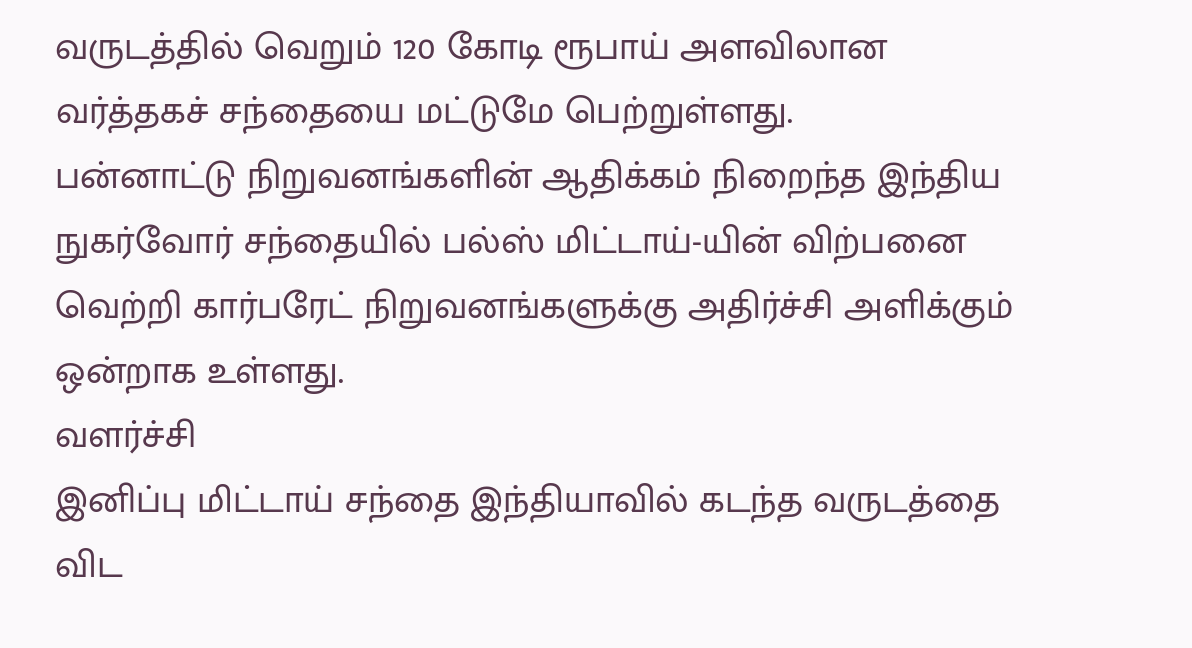வருடத்தில் வெறும் 120 கோடி ரூபாய் அளவிலான வர்த்தகச் சந்தையை மட்டுமே பெற்றுள்ளது.
பன்னாட்டு நிறுவனங்களின் ஆதிக்கம் நிறைந்த இந்திய நுகர்வோர் சந்தையில் பல்ஸ் மிட்டாய்-யின் விற்பனை வெற்றி கார்பரேட் நிறுவனங்களுக்கு அதிர்ச்சி அளிக்கும் ஒன்றாக உள்ளது.
வளர்ச்சி
இனிப்பு மிட்டாய் சந்தை இந்தியாவில் கடந்த வருடத்தை விட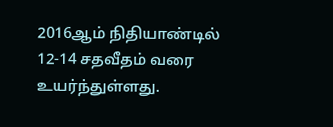2016ஆம் நிதியாண்டில் 12-14 சதவீதம் வரை உயர்ந்துள்ளது.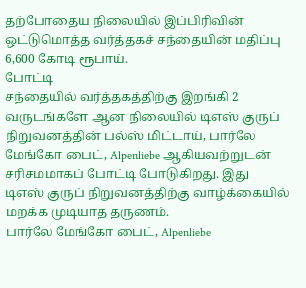தற்போதைய நிலையில் இப்பிரிவின் ஒட்டுமொத்த வர்த்தகச் சந்தையின் மதிப்பு 6,600 கோடி ரூபாய்.
போட்டி
சந்தையில் வர்த்தகத்திற்கு இறங்கி 2 வருடங்களே ஆன நிலையில் டிஎஸ் குருப் நிறுவனத்தின் பல்ஸ் மிட்டாய், பார்லே மேங்கோ பைட், Alpenliebe ஆகியவற்றுடன் சரிசமமாகப் போட்டி போடுகிறது. இது டிஎஸ் குருப் நிறுவனத்திற்கு வாழ்க்கையில் மறக்க முடியாத தருணம்.
பார்லே மேங்கோ பைட், Alpenliebe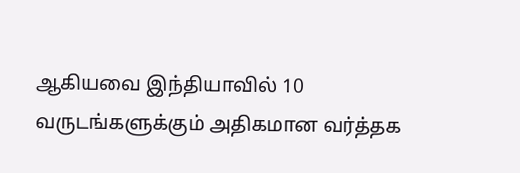ஆகியவை இந்தியாவில் 10 வருடங்களுக்கும் அதிகமான வர்த்தக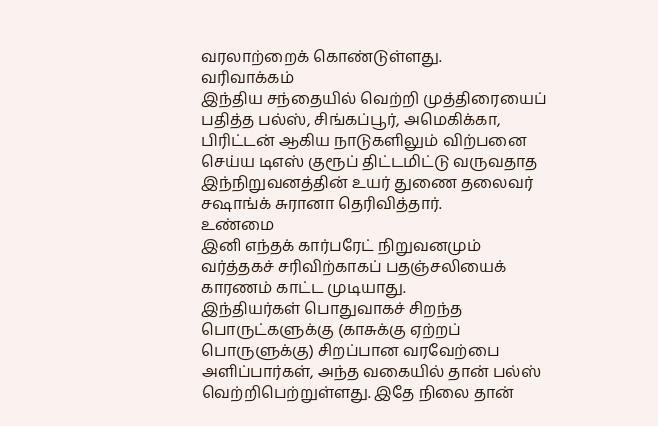வரலாற்றைக் கொண்டுள்ளது.
வரிவாக்கம்
இந்திய சந்தையில் வெற்றி முத்திரையைப் பதித்த பல்ஸ், சிங்கப்பூர், அமெகிக்கா, பிரிட்டன் ஆகிய நாடுகளிலும் விற்பனை செய்ய டிஎஸ் குரூப் திட்டமிட்டு வருவதாத இந்நிறுவனத்தின் உயர் துணை தலைவர் சஷாங்க் சுரானா தெரிவித்தார்.
உண்மை
இனி எந்தக் கார்பரேட் நிறுவனமும் வர்த்தகச் சரிவிற்காகப் பதஞ்சலியைக் காரணம் காட்ட முடியாது.
இந்தியர்கள் பொதுவாகச் சிறந்த பொருட்களுக்கு (காசுக்கு ஏற்றப் பொருளுக்கு) சிறப்பான வரவேற்பை அளிப்பார்கள், அந்த வகையில் தான் பல்ஸ் வெற்றிபெற்றுள்ளது. இதே நிலை தான்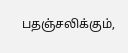பதஞ்சலிக்கும்,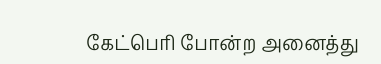கேட்பெரி போன்ற அனைத்து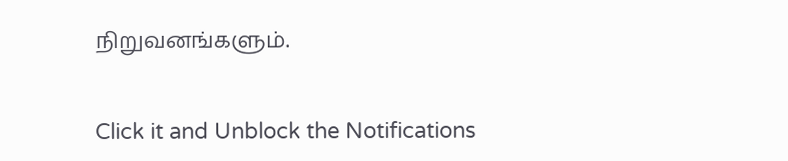நிறுவனங்களும்.


Click it and Unblock the Notifications